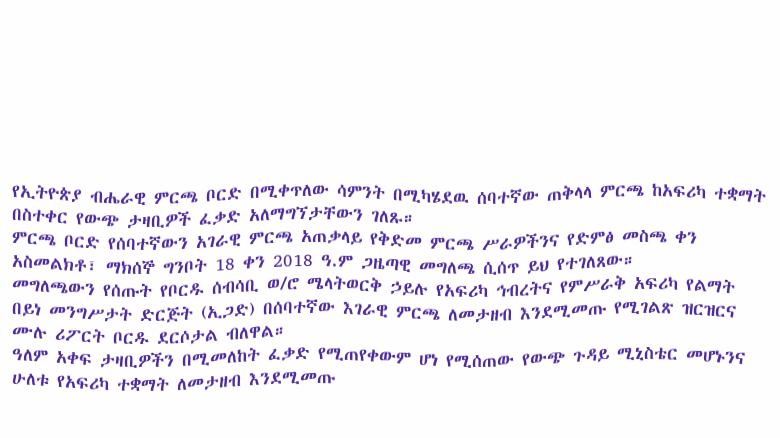የኢትዮጵያ ብሔራዊ ምርጫ ቦርድ በሚቀጥለው ሳምንት በሚካሄደዉ ሰባተኛው ጠቅላላ ምርጫ ከአፍሪካ ተቋማት በስተቀር የውጭ ታዛቢዎች ፈቃድ አለማግኘታቸውን ገለጹ።
ምርጫ ቦርድ የሰባተኛውን አገራዊ ምርጫ አጠቃላይ የቅድመ ምርጫ ሥራዎችንና የድምፅ መስጫ ቀን አስመልክቶ፣ ማክሰኞ ግንቦት 18 ቀን 2018 ዓ.ም ጋዜጣዊ መግለጫ ሲሰጥ ይህ የተገለጸው።
መግለጫውን የሰጡት የቦርዱ ሰብሳቢ ወ/ሮ ሜላትወርቅ ኃይሉ የአፍሪካ ኅብረትና የምሥራቅ አፍሪካ የልማት በይነ መንግሥታት ድርጅት (ኢጋድ) በሰባተኛው እገራዊ ምርጫ ለመታዘብ እንደሚመጡ የሚገልጽ ዝርዝርና ሙሉ ሪፖርት ቦርዱ ደርሶታል ብለዋል።
ዓለም አቀፍ ታዛቢዎችን በሚመለከት ፈቃድ የሚጠየቀውም ሆነ የሚሰጠው የውጭ ጉዳይ ሚኒስቴር መሆኑንና ሁለቱ የአፍሪካ ተቋማት ለመታዘብ እንደሚመጡ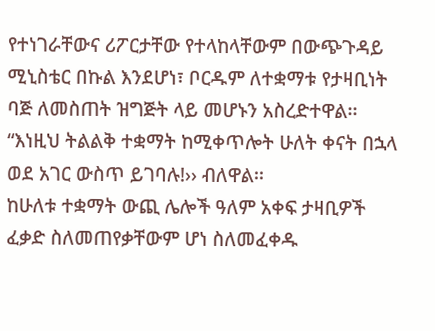የተነገራቸውና ሪፖርታቸው የተላከላቸውም በውጭጉዳይ ሚኒስቴር በኩል እንደሆነ፣ ቦርዱም ለተቋማቱ የታዛቢነት ባጅ ለመስጠት ዝግጅት ላይ መሆኑን አስረድተዋል፡፡ “እነዚህ ትልልቅ ተቋማት ከሚቀጥሎት ሁለት ቀናት በኋላ ወደ አገር ውስጥ ይገባሉ!›› ብለዋል፡፡
ከሁለቱ ተቋማት ውጪ ሌሎች ዓለም አቀፍ ታዛቢዎች ፈቃድ ስለመጠየቃቸውም ሆነ ስለመፈቀዱ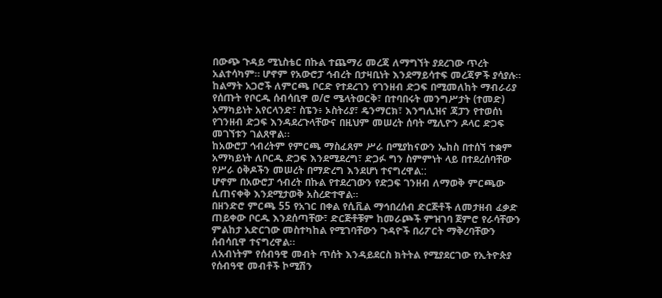በውጭ ጉዳይ ሚኒስቴር በኩል ተጨማሪ መረጃ ለማግኘት ያደረገው ጥረት አልተሳካም። ሆኖም የአውሮፓ ኅብረት በታዛቢነት እንደማይሳተፍ መረጃዎች ያሳያሉ።
ከልማት አጋሮች ለምርጫ ቦርድ የተደረገን የገንዘብ ድጋፍ በሚመለከት ማብራሪያ የሰጡት የቦርዱ ሰብሳቢዋ ወ/ሮ ሜላትወርቅ፣ በተባበሩት መንግሥታት (ተመድ) አማካይነት አየርላንድ፣ ስፔን፥ ኦስትሪያ፣ ዴንማርክ፣ እንግሊዝና ጃፓን የተወሰነ የገንዘብ ድጋፍ እንዳደረጉላቸውና በዚህም መሠረት ሰባት ሚሊዮን ዶላር ድጋፍ መገኘቱን ገልጸዋል፡፡
ከአውሮፓ ኅብረትም የምርጫ ማስፈጸም ሥራ በሚያከናውን ኤከስ በተሰኘ ተቋም አማካይነት ለቦርዱ ድጋፍ እንደሚደረግ፣ ድጋፉ ግን ስምምነት ላይ በተደረሰባቸው የሥራ ዕቅዶችን መሠረት በማድረግ እንደሆነ ተናግረዋል::
ሆኖም በአውሮፓ ኅብረት በኩል የተደረገውን የድጋፍ ገንዘብ ለማወቅ ምርጫው ሲጠናቀቅ እንደሚታወቅ አስረድተዋል።
በዘንድሮ ምርጫ 55 የአገር በቀል የሲቪል ማኅበረሰብ ድርጅቶች ለመታዘብ ፈቃድ ጠይቀው ቦርዱ እንደሰጣቸው፣ ድርጅቶቹም ከመራጮች ምዝገባ ጀምሮ የራሳቸውን ምልከታ አድርገው መስተካከል የሚገባቸውን ጉዳዮች በሪፖርት ማቅረባቸውን ሰብሳቢዋ ተናግረዋል፡፡
ለአብነትም የሰብዓዊ መብት ጥሰት እንዳይደርስ ክትትል የሚያደርገው የኢትዮጵያ የሰብዓዊ መብቶች ኮሚሽን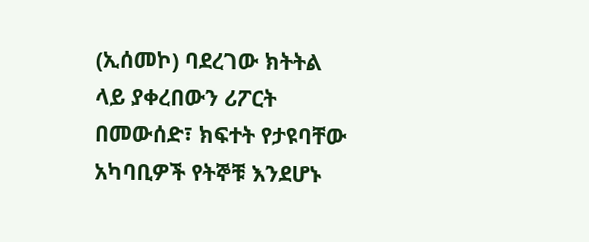(ኢሰመኮ) ባደረገው ክትትል ላይ ያቀረበውን ሪፖርት በመውሰድ፣ ክፍተት የታዩባቸው አካባቢዎች የትኞቹ እንደሆኑ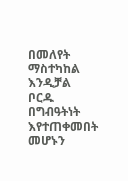በመለየት ማስተካከል እንዲቻል ቦርዱ በግብዓትነት እየተጠቀመበት መሆኑን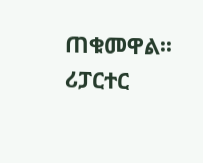ጠቁመዋል፡፡
ሪፓርተር